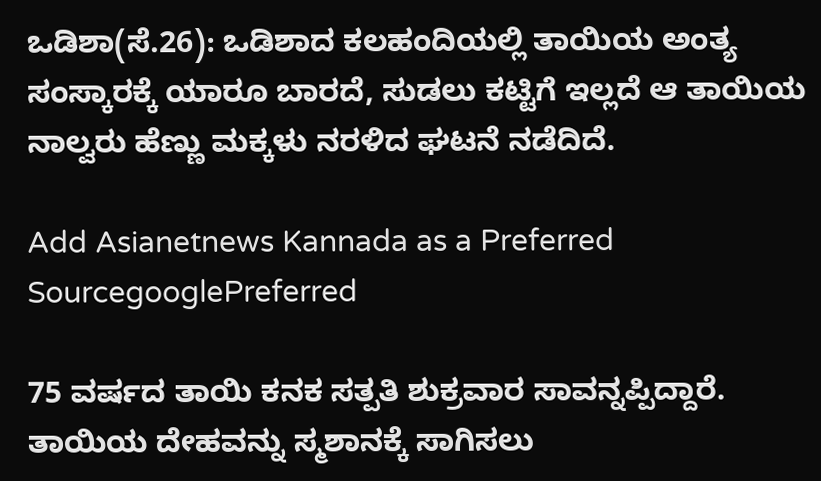ಒಡಿಶಾ(ಸೆ.26): ಒಡಿಶಾದ ಕಲಹಂದಿಯಲ್ಲಿ ತಾಯಿಯ ಅಂತ್ಯ ಸಂಸ್ಕಾರಕ್ಕೆ ಯಾರೂ ಬಾರದೆ, ಸುಡಲು ಕಟ್ಟಿಗೆ ಇಲ್ಲದೆ ಆ ತಾಯಿಯ ನಾಲ್ವರು ಹೆಣ್ಣು ಮಕ್ಕಳು ನರಳಿದ ಘಟನೆ ನಡೆದಿದೆ.

Add Asianetnews Kannada as a Preferred SourcegooglePreferred

75 ವರ್ಷದ ತಾಯಿ ಕನಕ ಸತ್ಪತಿ ಶುಕ್ರವಾರ ಸಾವನ್ನಪ್ಪಿದ್ದಾರೆ. ತಾಯಿಯ ದೇಹವನ್ನು ಸ್ಮಶಾನಕ್ಕೆ ಸಾಗಿಸಲು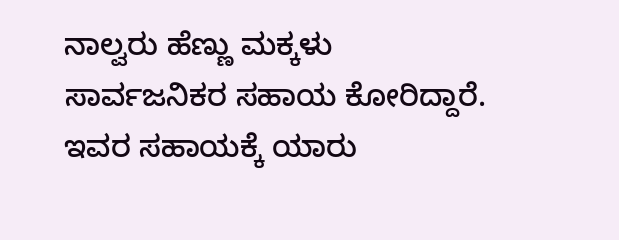ನಾಲ್ವರು ಹೆಣ್ಣು ಮಕ್ಕಳು ಸಾರ್ವಜನಿಕರ ಸಹಾಯ ಕೋರಿದ್ದಾರೆ. ಇವರ ಸಹಾಯಕ್ಕೆ ಯಾರು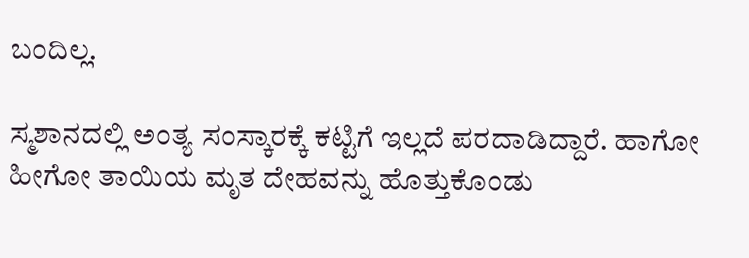ಬಂದಿಲ್ಲ.

ಸ್ಮಶಾನದಲ್ಲಿ ಅಂತ್ಯ ಸಂಸ್ಕಾರಕ್ಕೆ ಕಟ್ಟಿಗೆ ಇಲ್ಲದೆ ಪರದಾಡಿದ್ದಾರೆ. ಹಾಗೋ ಹೀಗೋ ತಾಯಿಯ ಮೃತ ದೇಹವನ್ನು ಹೊತ್ತುಕೊಂಡು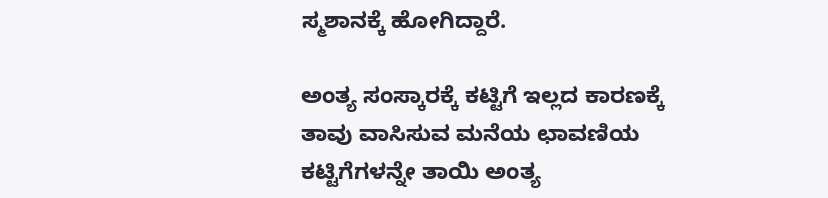ಸ್ಮಶಾನಕ್ಕೆ ಹೋಗಿದ್ದಾರೆ.

ಅಂತ್ಯ ಸಂಸ್ಕಾರಕ್ಕೆ ಕಟ್ಟಿಗೆ ಇಲ್ಲದ ಕಾರಣಕ್ಕೆ ತಾವು ವಾಸಿಸುವ ಮನೆಯ ಛಾವಣಿಯ ಕಟ್ಟಿಗೆಗಳನ್ನೇ ತಾಯಿ ಅಂತ್ಯ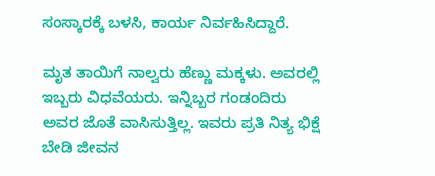ಸಂಸ್ಕಾರಕ್ಕೆ ಬಳಸಿ, ಕಾರ್ಯ ನಿರ್ವಹಿಸಿದ್ದಾರೆ.

ಮೃತ ತಾಯಿಗೆ ನಾಲ್ವರು ಹೆಣ್ಣು ಮಕ್ಕಳು. ಅವರಲ್ಲಿ ಇಬ್ಬರು ವಿಧವೆಯರು. ಇನ್ನಿಬ್ಬರ ಗಂಡಂದಿರು ಅವರ ಜೊತೆ ವಾಸಿಸುತ್ತಿಲ್ಲ. ಇವರು ಪ್ರತಿ ನಿತ್ಯ ಭಿಕ್ಷೆ ಬೇಡಿ ಜೀವನ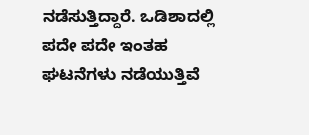ನಡೆಸುತ್ತಿದ್ದಾರೆ. ಒಡಿಶಾದಲ್ಲಿ ಪದೇ ಪದೇ ಇಂತಹ ಘಟನೆಗಳು ನಡೆಯುತ್ತಿವೆ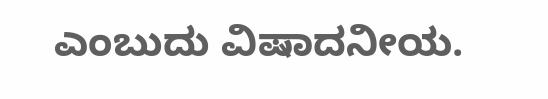ಎಂಬುದು ವಿಷಾದನೀಯ.